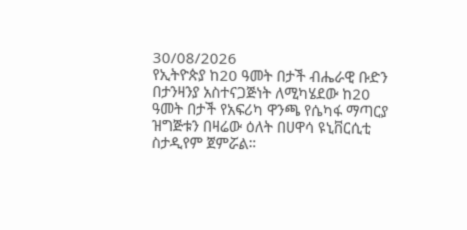30/08/2026
የኢትዮጵያ ከ20 ዓመት በታች ብሔራዊ ቡድን በታንዛንያ አስተናጋጅነት ለሚካሄደው ከ20 ዓመት በታች የአፍሪካ ዋንጫ የሴካፋ ማጣርያ ዝግጅቱን በዛሬው ዕለት በሀዋሳ ዩኒቨርሲቲ ስታዲየም ጀምሯል።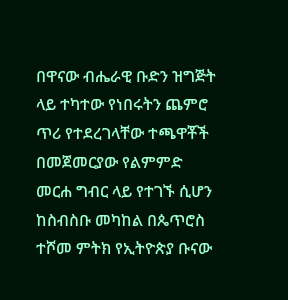በዋናው ብሔራዊ ቡድን ዝግጅት ላይ ተካተው የነበሩትን ጨምሮ ጥሪ የተደረገላቸው ተጫዋቾች በመጀመርያው የልምምድ መርሐ ግብር ላይ የተገኙ ሲሆን ከስብስቡ መካከል በጴጥሮስ ተሾመ ምትክ የኢትዮጵያ ቡናው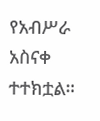የአብሥራ አስናቀ ተተክቷል።